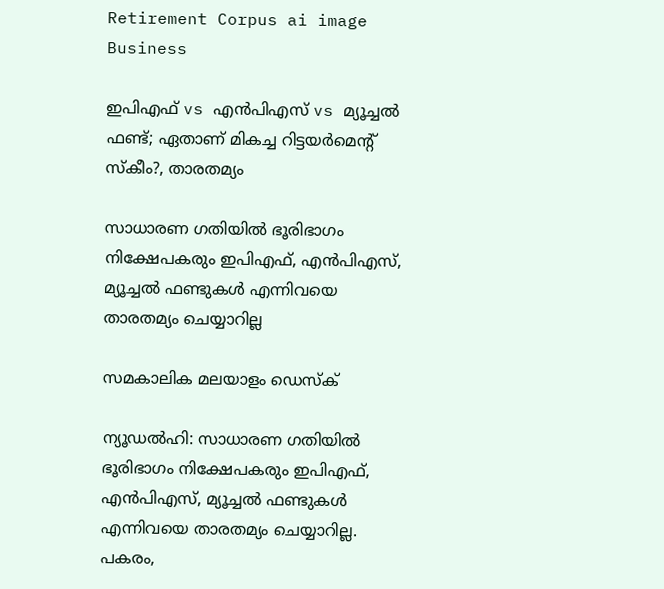Retirement Corpus ai image
Business

ഇപിഎഫ് vs എന്‍പിഎസ് vs മ്യൂച്ചല്‍ ഫണ്ട്; ഏതാണ് മികച്ച റിട്ടയര്‍മെന്റ് സ്‌കീം?, താരതമ്യം

സാധാരണ ഗതിയില്‍ ഭൂരിഭാഗം നിക്ഷേപകരും ഇപിഎഫ്, എന്‍പിഎസ്, മ്യൂച്ചല്‍ ഫണ്ടുകള്‍ എന്നിവയെ താരതമ്യം ചെയ്യാറില്ല

സമകാലിക മലയാളം ഡെസ്ക്

ന്യൂഡല്‍ഹി: സാധാരണ ഗതിയില്‍ ഭൂരിഭാഗം നിക്ഷേപകരും ഇപിഎഫ്, എന്‍പിഎസ്, മ്യൂച്ചല്‍ ഫണ്ടുകള്‍ എന്നിവയെ താരതമ്യം ചെയ്യാറില്ല. പകരം,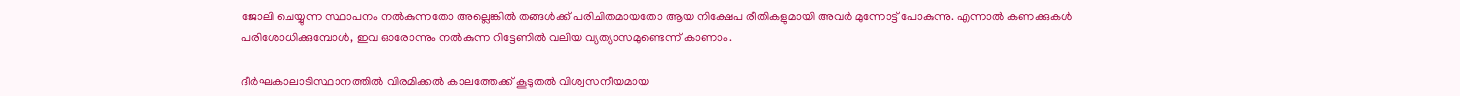ജോലി ചെയ്യുന്ന സ്ഥാപനം നല്‍കുന്നതോ അല്ലെങ്കില്‍ തങ്ങള്‍ക്ക് പരിചിതമായതോ ആയ നിക്ഷേപ രീതികളുമായി അവര്‍ മുന്നോട്ട് പോകുന്നു. എന്നാല്‍ കണക്കുകള്‍ പരിശോധിക്കുമ്പോള്‍, ഇവ ഓരോന്നും നല്‍കുന്ന റിട്ടേണില്‍ വലിയ വ്യത്യാസമുണ്ടെന്ന് കാണാം.

ദീര്‍ഘകാലാടിസ്ഥാനത്തില്‍ വിരമിക്കല്‍ കാലത്തേക്ക് കൂടുതല്‍ വിശ്വസനീയമായ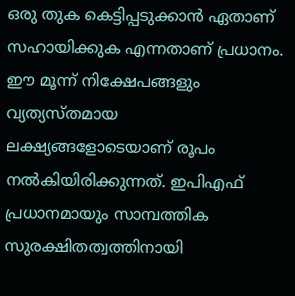ഒരു തുക കെട്ടിപ്പടുക്കാന്‍ ഏതാണ് സഹായിക്കുക എന്നതാണ് പ്രധാനം. ഈ മൂന്ന് നിക്ഷേപങ്ങളും വ്യത്യസ്തമായ ലക്ഷ്യങ്ങളോടെയാണ് രൂപം നല്‍കിയിരിക്കുന്നത്. ഇപിഎഫ് പ്രധാനമായും സാമ്പത്തിക സുരക്ഷിതത്വത്തിനായി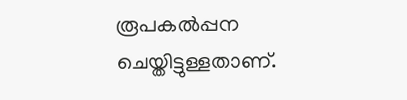രൂപകല്‍പ്പന ചെയ്തിട്ടുള്ളതാണ്.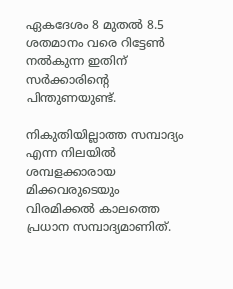ഏകദേശം 8 മുതല്‍ 8.5 ശതമാനം വരെ റിട്ടേണ്‍ നല്‍കുന്ന ഇതിന് സര്‍ക്കാരിന്റെ പിന്തുണയുണ്ട്.

നികുതിയില്ലാത്ത സമ്പാദ്യം എന്ന നിലയില്‍ ശമ്പളക്കാരായ മിക്കവരുടെയും വിരമിക്കല്‍ കാലത്തെ പ്രധാന സമ്പാദ്യമാണിത്.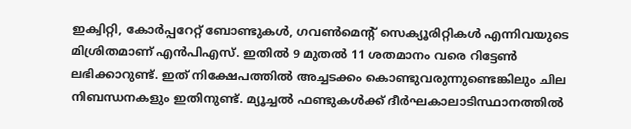ഇക്വിറ്റി, കോര്‍പ്പറേറ്റ് ബോണ്ടുകള്‍, ഗവണ്‍മെന്റ് സെക്യൂരിറ്റികള്‍ എന്നിവയുടെ മിശ്രിതമാണ് എന്‍പിഎസ്. ഇതില്‍ 9 മുതല്‍ 11 ശതമാനം വരെ റിട്ടേണ്‍ ലഭിക്കാറുണ്ട്. ഇത് നിക്ഷേപത്തില്‍ അച്ചടക്കം കൊണ്ടുവരുന്നുണ്ടെങ്കിലും ചില നിബന്ധനകളും ഇതിനുണ്ട്. മ്യൂച്ചല്‍ ഫണ്ടുകള്‍ക്ക് ദീര്‍ഘകാലാടിസ്ഥാനത്തില്‍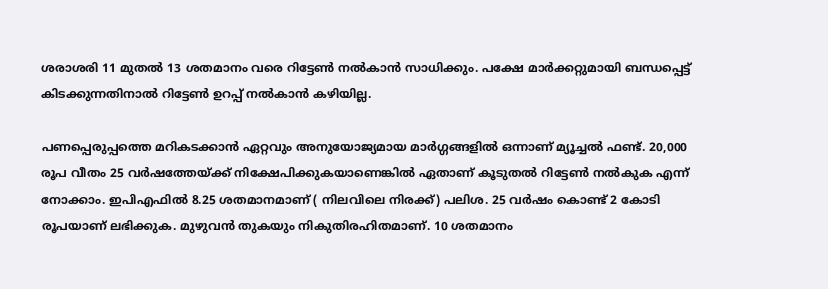ശരാശരി 11 മുതല്‍ 13 ശതമാനം വരെ റിട്ടേണ്‍ നല്‍കാന്‍ സാധിക്കും. പക്ഷേ മാര്‍ക്കറ്റുമായി ബന്ധപ്പെട്ട് കിടക്കുന്നതിനാല്‍ റിട്ടേണ്‍ ഉറപ്പ് നല്‍കാന്‍ കഴിയില്ല.

പണപ്പെരുപ്പത്തെ മറികടക്കാന്‍ ഏറ്റവും അനുയോജ്യമായ മാര്‍ഗ്ഗങ്ങളില്‍ ഒന്നാണ് മ്യൂച്ചല്‍ ഫണ്ട്. 20,000 രൂപ വീതം 25 വര്‍ഷത്തേയ്ക്ക് നിക്ഷേപിക്കുകയാണെങ്കില്‍ ഏതാണ് കൂടുതല്‍ റിട്ടേണ്‍ നല്‍കുക എന്ന് നോക്കാം. ഇപിഎഫില്‍ 8.25 ശതമാനമാണ് ( നിലവിലെ നിരക്ക്) പലിശ. 25 വര്‍ഷം കൊണ്ട് 2 കോടി രൂപയാണ് ലഭിക്കുക. മുഴുവന്‍ തുകയും നികുതിരഹിതമാണ്. 10 ശതമാനം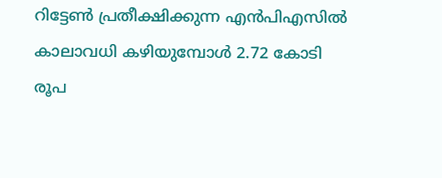റിട്ടേണ്‍ പ്രതീക്ഷിക്കുന്ന എന്‍പിഎസില്‍ കാലാവധി കഴിയുമ്പോള്‍ 2.72 കോടി രൂപ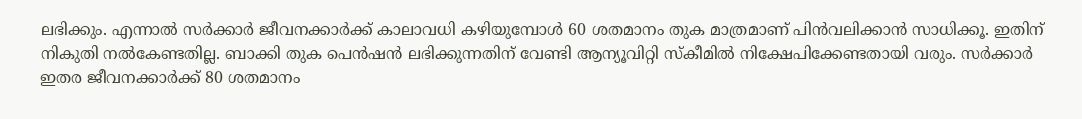ലഭിക്കും. എന്നാല്‍ സര്‍ക്കാര്‍ ജീവനക്കാര്‍ക്ക് കാലാവധി കഴിയുമ്പോള്‍ 60 ശതമാനം തുക മാത്രമാണ് പിന്‍വലിക്കാന്‍ സാധിക്കൂ. ഇതിന് നികുതി നല്‍കേണ്ടതില്ല. ബാക്കി തുക പെന്‍ഷന്‍ ലഭിക്കുന്നതിന് വേണ്ടി ആന്യൂവിറ്റി സ്‌കീമില്‍ നിക്ഷേപിക്കേണ്ടതായി വരും. സര്‍ക്കാര്‍ ഇതര ജീവനക്കാര്‍ക്ക് 80 ശതമാനം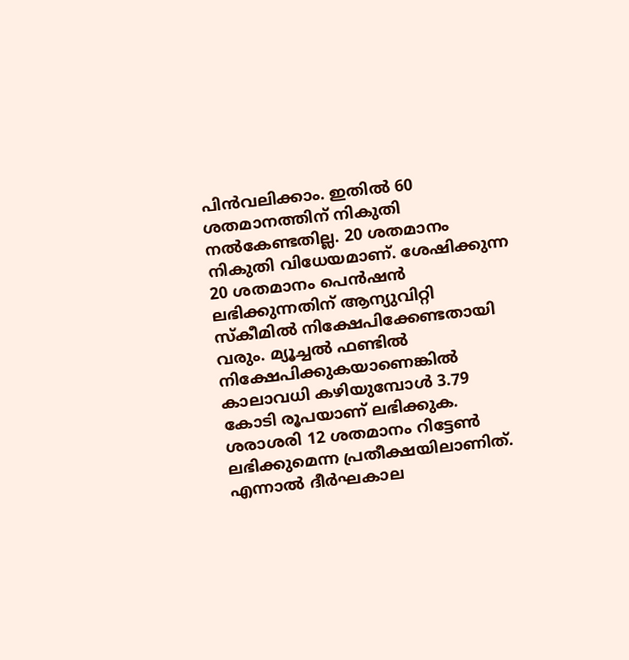പിന്‍വലിക്കാം. ഇതില്‍ 60 ശതമാനത്തിന് നികുതി നല്‍കേണ്ടതില്ല. 20 ശതമാനം നികുതി വിധേയമാണ്. ശേഷിക്കുന്ന 20 ശതമാനം പെന്‍ഷന്‍ ലഭിക്കുന്നതിന് ആന്യുവിറ്റി സ്‌കീമില്‍ നിക്ഷേപിക്കേണ്ടതായി വരും. മ്യൂച്ചല്‍ ഫണ്ടില്‍ നിക്ഷേപിക്കുകയാണെങ്കില്‍ കാലാവധി കഴിയുമ്പോള്‍ 3.79 കോടി രൂപയാണ് ലഭിക്കുക. ശരാശരി 12 ശതമാനം റിട്ടേണ്‍ ലഭിക്കുമെന്ന പ്രതീക്ഷയിലാണിത്. എന്നാല്‍ ദീര്‍ഘകാല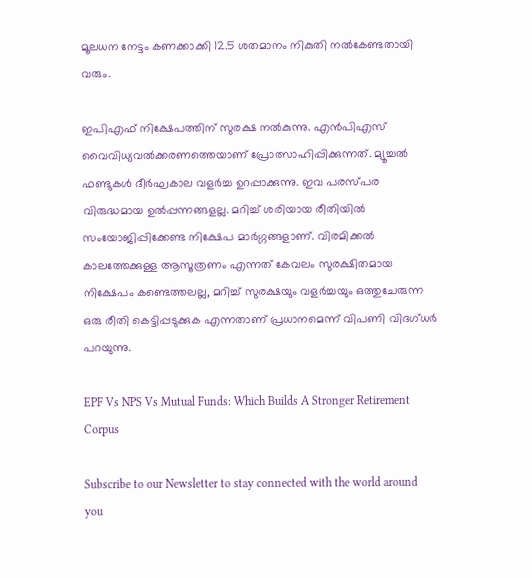മൂലധന നേട്ടം കണക്കാക്കി 12.5 ശതമാനം നികുതി നല്‍കേണ്ടതായി വരും.

ഇപിഎഫ് നിക്ഷേപത്തിന് സുരക്ഷ നല്‍കുന്നു. എന്‍പിഎസ് വൈവിധ്യവല്‍ക്കരണത്തെയാണ് പ്രോത്സാഹിപ്പിക്കുന്നത്. മ്യൂച്ചല്‍ ഫണ്ടുകള്‍ ദീര്‍ഘകാല വളര്‍ച്ച ഉറപ്പാക്കുന്നു. ഇവ പരസ്പര വിരുദ്ധമായ ഉല്‍പ്പന്നങ്ങളല്ല. മറിച്ച് ശരിയായ രീതിയില്‍ സംയോജിപ്പിക്കേണ്ട നിക്ഷേപ മാര്‍ഗ്ഗങ്ങളാണ്. വിരമിക്കല്‍ കാലത്തേക്കുള്ള ആസൂത്രണം എന്നത് കേവലം സുരക്ഷിതമായ നിക്ഷേപം കണ്ടെത്തലല്ല, മറിച്ച് സുരക്ഷയും വളര്‍ച്ചയും ഒത്തുചേരുന്ന ഒരു രീതി കെട്ടിപ്പടുക്കുക എന്നതാണ് പ്രധാനമെന്ന് വിപണി വിദഗ്ധര്‍ പറയുന്നു.

EPF Vs NPS Vs Mutual Funds: Which Builds A Stronger Retirement Corpus

Subscribe to our Newsletter to stay connected with the world around you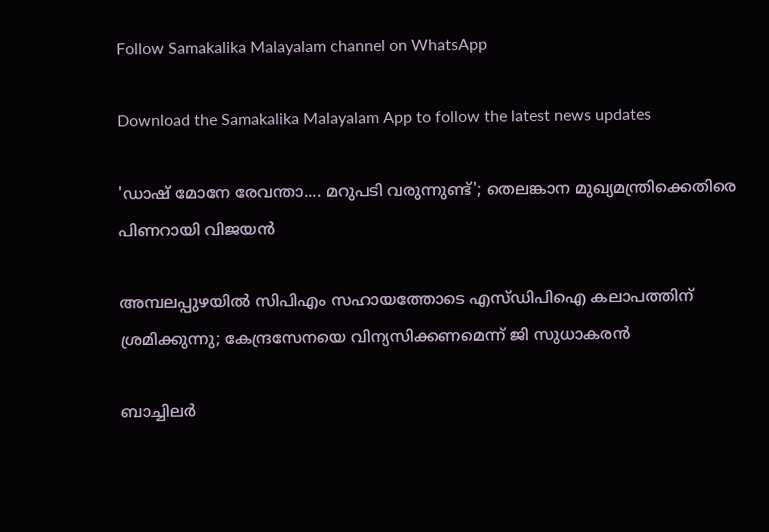Follow Samakalika Malayalam channel on WhatsApp

Download the Samakalika Malayalam App to follow the latest news updates

'ഡാഷ് മോനേ രേവന്താ.... മറുപടി വരുന്നുണ്ട്'; തെലങ്കാന മുഖ്യമന്ത്രിക്കെതിരെ പിണറായി വിജയന്‍

അമ്പലപ്പുഴയില്‍ സിപിഎം സഹായത്തോടെ എസ്ഡിപിഐ കലാപത്തിന് ശ്രമിക്കുന്നു; കേന്ദ്രസേനയെ വിന്യസിക്കണമെന്ന് ജി സുധാകരന്‍

ബാച്ചിലര്‍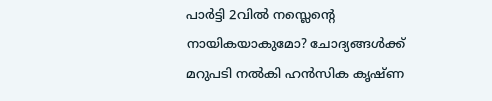പാര്‍ട്ടി 2വില്‍ നസ്ലെന്റെ നായികയാകുമോ? ചോദ്യങ്ങള്‍ക്ക് മറുപടി നല്‍കി ഹന്‍സിക കൃഷ്ണ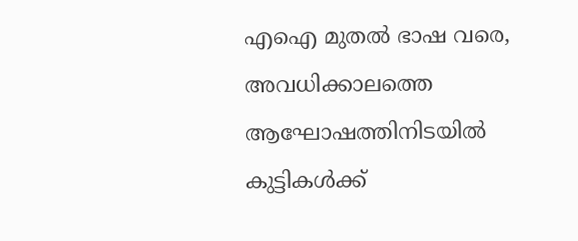എഐ മുതൽ ഭാഷ വരെ, അവധിക്കാലത്തെ ആഘോഷത്തിനിടയിൽ കുട്ടികൾക്ക്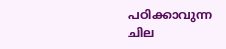പഠിക്കാവുന്ന ചില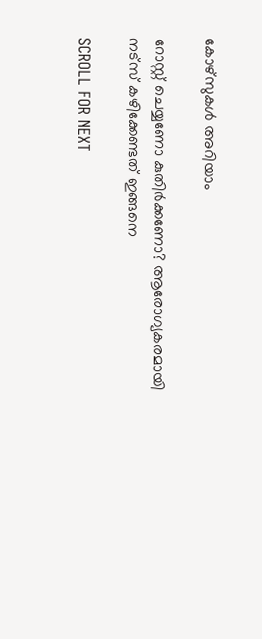കോഴ്സുകൾ അറിയാം

റോസ്റ്റ് ചെയ്യണോ കുതിർക്കണോ? ആരോഗ്യകരമായി നട്സ് കഴിക്കേണ്ടത് ഇങ്ങനെ

SCROLL FOR NEXT